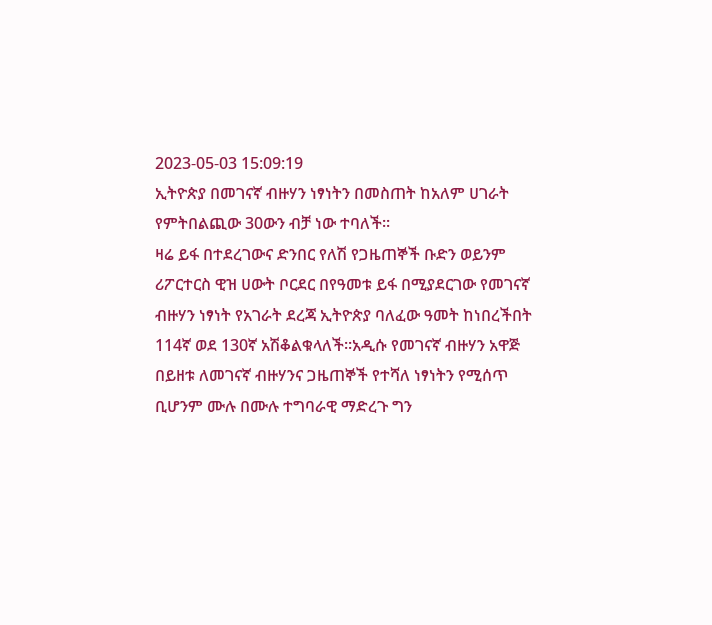2023-05-03 15:09:19
ኢትዮጵያ በመገናኛ ብዙሃን ነፃነትን በመስጠት ከአለም ሀገራት የምትበልጪው 30ውን ብቻ ነው ተባለች፡፡
ዛሬ ይፋ በተደረገውና ድንበር የለሽ የጋዜጠኞች ቡድን ወይንም ሪፖርተርስ ዊዝ ሀውት ቦርደር በየዓመቱ ይፋ በሚያደርገው የመገናኛ ብዙሃን ነፃነት የአገራት ደረጃ ኢትዮጵያ ባለፈው ዓመት ከነበረችበት 114ኛ ወደ 130ኛ አሽቆልቁላለች፡፡አዲሱ የመገናኛ ብዙሃን አዋጅ በይዘቱ ለመገናኛ ብዙሃንና ጋዜጠኞች የተሻለ ነፃነትን የሚሰጥ ቢሆንም ሙሉ በሙሉ ተግባራዊ ማድረጉ ግን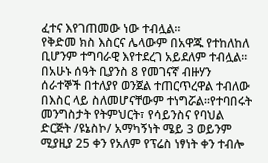ፈተና እየገጠመው ነው ተብሏል፡፡
የቅድመ ክስ እስርና ሌላውም በአዋጁ የተከለከለ ቢሆንም ተግባራዊ እየተደረገ አይደለም ተብሏል፡፡በአሁኑ ሰዓት ቢያንስ 8 የመገናኛ ብዙሃን ሰራተኞች በተለያየ ወንጀል ተጠርጥረዋል ተብለው በእስር ላይ ስለመሆናቸውም ተነግሯል፡፡የተባበሩት መንግስታት የትምህርት፣ የሳይንስና የባህል ድርጅት /ዩኔስኮ/ አማካኝነት ሜይ 3 ወይንም ሚያዚያ 25 ቀን የአለም የፕሬስ ነፃነት ቀን ተብሎ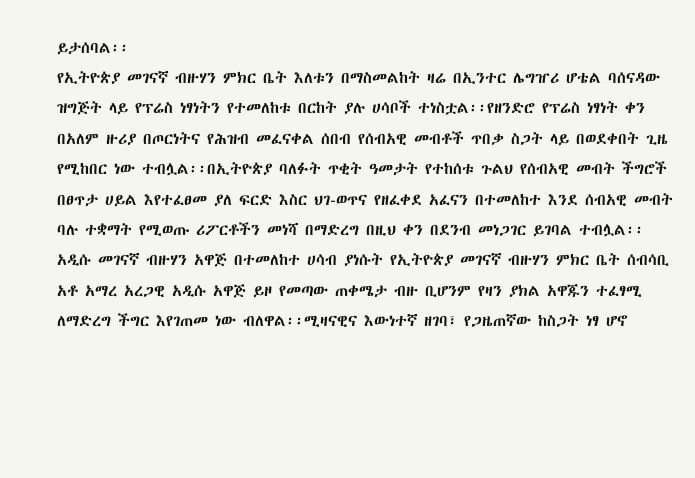ይታሰባል፡፡
የኢትዮጵያ መገናኛ ብዙሃን ምክር ቤት እለቱን በማስመልከት ዛሬ በኢንተር ሌግዠሪ ሆቴል ባሰናዳው ዝግጅት ላይ የፕሬስ ነፃነትን የተመለከቱ በርከት ያሉ ሀሳቦች ተነስቷል፡፡የዘንድሮ የፕሬስ ነፃነት ቀን በአለም ዙሪያ በጦርነትና የሕዝብ መፈናቀል ሰበብ የሰብአዊ መብቶች ጥበቃ ስጋት ላይ በወደቀበት ጊዜ የሚከበር ነው ተብሏል፡፡በኢትዮጵያ ባለፉት ጥቂት ዓመታት የተከሰቱ ጉልህ የሰብአዊ መብት ችግሮች በፀጥታ ሀይል እየተፈፀመ ያለ ፍርድ እስር ህገ-ወጥና የዘፈቀደ አፈናን በተመለከተ እንደ ሰብአዊ መብት ባሉ ተቋማት የሚወጡ ሪፖርቶችን መነሻ በማድረግ በዚህ ቀን በደንብ መነጋገር ይገባል ተብሏል፡፡
አዲሱ መገናኛ ብዙሃን አዋጅ በተመለከተ ሀሳብ ያነሱት የኢትዮጵያ መገናኛ ብዙሃን ምክር ቤት ሰብሳቢ አቶ አማረ አረጋዊ አዲሱ አዋጅ ይዞ የመጣው ጠቀሜታ ብዙ ቢሆንም የዛን ያክል አዋጁን ተፈፃሚ ለማድረግ ችግር እየገጠመ ነው ብለዋል፡፡ሚዛናዊና እውነተኛ ዘገባ፣ የጋዜጠኛው ከስጋት ነፃ ሆኖ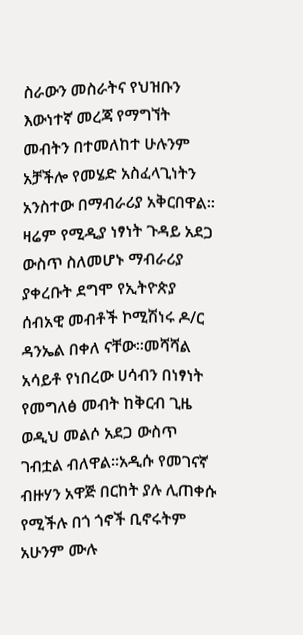ስራውን መስራትና የህዝቡን እውነተኛ መረጃ የማግኘት መብትን በተመለከተ ሁሉንም አቻችሎ የመሄድ አስፈላጊነትን አንስተው በማብራሪያ አቅርበዋል፡፡
ዛሬም የሚዲያ ነፃነት ጉዳይ አደጋ ውስጥ ስለመሆኑ ማብራሪያ ያቀረቡት ደግሞ የኢትዮጵያ ሰብአዊ መብቶች ኮሚሽነሩ ዶ/ር ዳንኤል በቀለ ናቸው፡፡መሻሻል አሳይቶ የነበረው ሀሳብን በነፃነት የመግለፅ መብት ከቅርብ ጊዜ ወዲህ መልሶ አደጋ ውስጥ ገብቷል ብለዋል፡፡አዲሱ የመገናኛ ብዙሃን አዋጅ በርከት ያሉ ሊጠቀሱ የሚችሉ በጎ ጎኖች ቢኖሩትም አሁንም ሙሉ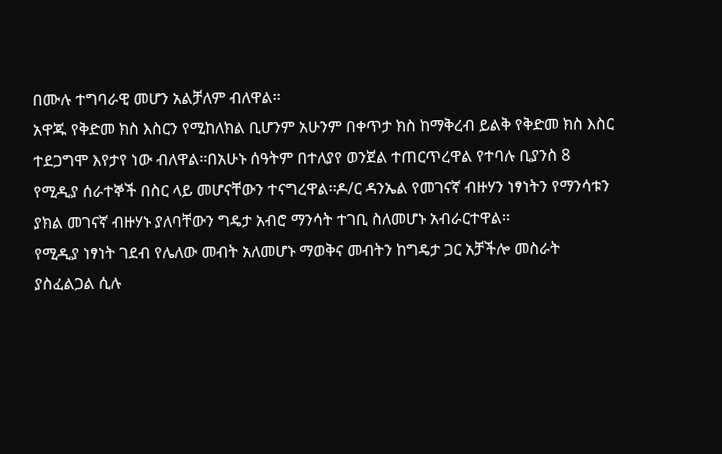በሙሉ ተግባራዊ መሆን አልቻለም ብለዋል፡፡
አዋጁ የቅድመ ክስ እስርን የሚከለክል ቢሆንም አሁንም በቀጥታ ክስ ከማቅረብ ይልቅ የቅድመ ክስ እስር ተደጋግሞ እየታየ ነው ብለዋል፡፡በአሁኑ ሰዓትም በተለያየ ወንጀል ተጠርጥረዋል የተባሉ ቢያንስ 8 የሚዲያ ሰራተኞች በስር ላይ መሆናቸውን ተናግረዋል፡፡ዶ/ር ዳንኤል የመገናኛ ብዙሃን ነፃነትን የማንሳቱን ያክል መገናኛ ብዙሃኑ ያለባቸውን ግዴታ አብሮ ማንሳት ተገቢ ስለመሆኑ አብራርተዋል፡፡
የሚዲያ ነፃነት ገደብ የሌለው መብት አለመሆኑ ማወቅና መብትን ከግዴታ ጋር አቻችሎ መስራት ያስፈልጋል ሲሉ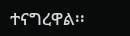ተናግረዋል፡፡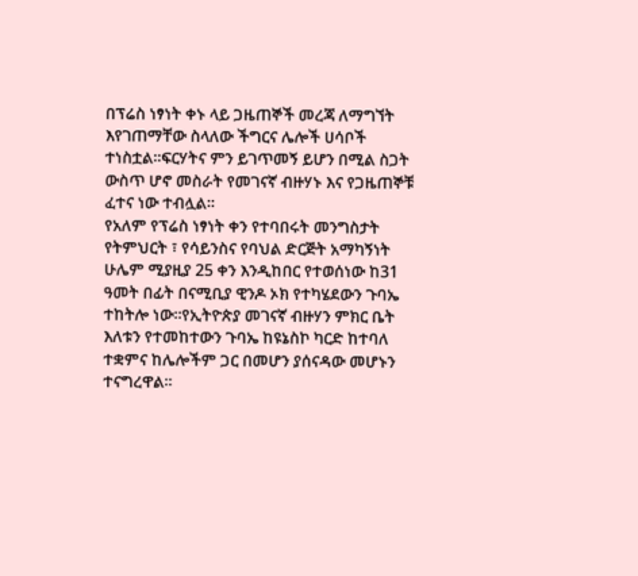በፕሬስ ነፃነት ቀኑ ላይ ጋዜጠኞች መረጃ ለማግኘት እየገጠማቸው ስላለው ችግርና ሌሎች ሀሳቦች ተነስቷል፡፡ፍርሃትና ምን ይገጥመኝ ይሆን በሚል ስጋት ውስጥ ሆኖ መስራት የመገናኛ ብዙሃኑ እና የጋዜጠኞቹ ፈተና ነው ተብሏል፡፡
የአለም የፕሬስ ነፃነት ቀን የተባበሩት መንግስታት የትምህርት ፣ የሳይንስና የባህል ድርጅት አማካኝነት ሁሌም ሚያዚያ 25 ቀን እንዲከበር የተወሰነው ከ31 ዓመት በፊት በናሚቢያ ዊንዶ ኦክ የተካሄደውን ጉባኤ ተከትሎ ነው፡፡የኢትዮጵያ መገናኛ ብዙሃን ምክር ቤት እለቱን የተመከተውን ጉባኤ ከዩኔስኮ ካርድ ከተባለ ተቋምና ከሌሎችም ጋር በመሆን ያሰናዳው መሆኑን ተናግረዋል፡፡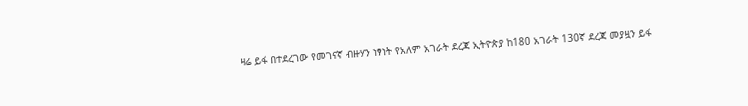ዛሬ ይፋ በተደረገው የመገናኛ ብዙሃን ነፃነት የአለም አገራት ደረጃ ኢትዮጵያ ከ180 አገራት 130ኛ ደረጃ መያዟን ይፋ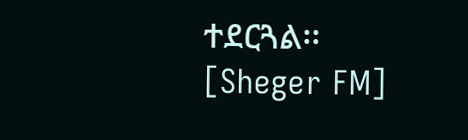ተደርጓል፡፡
[Sheger FM]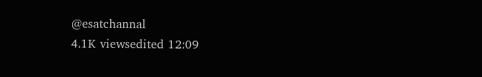@esatchannal
4.1K viewsedited 12:09